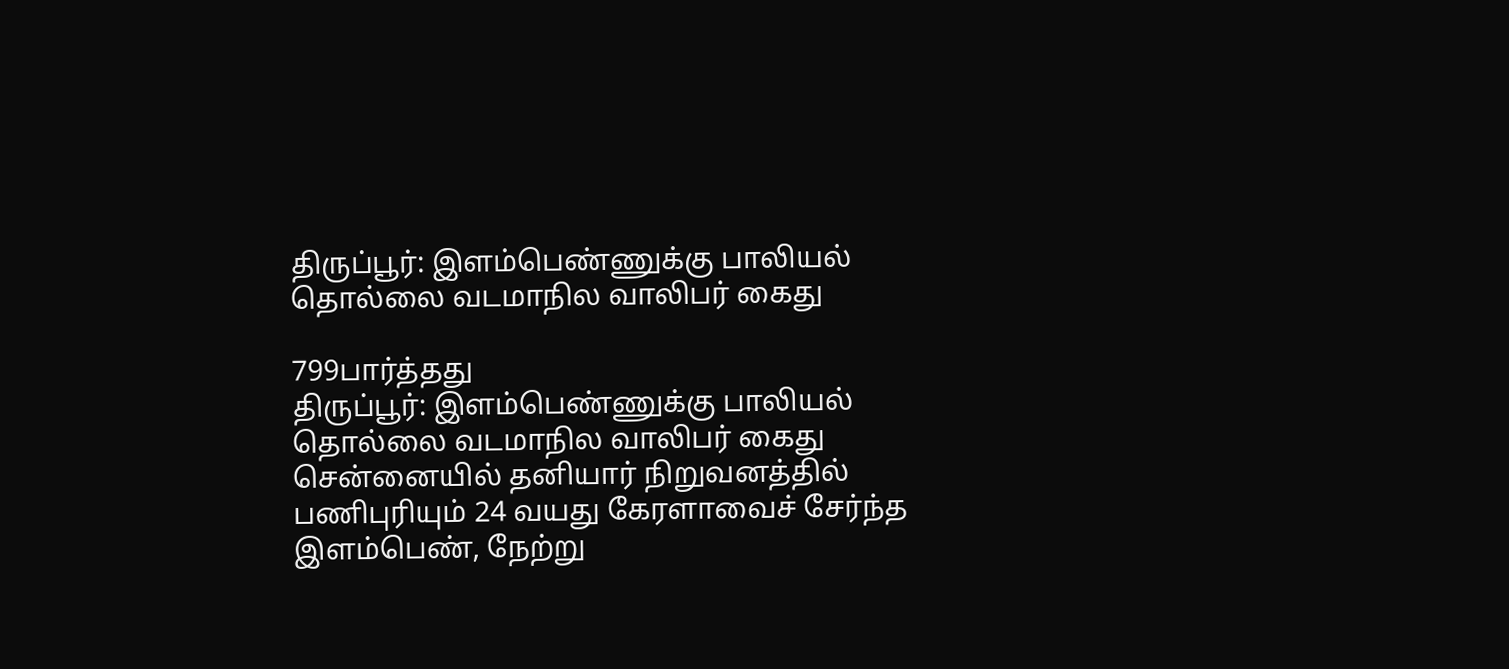திருப்பூர்: இளம்பெண்ணுக்கு பாலியல் தொல்லை வடமாநில வாலிபர் கைது

799பார்த்தது
திருப்பூர்: இளம்பெண்ணுக்கு பாலியல் தொல்லை வடமாநில வாலிபர் கைது
சென்னையில் தனியார் நிறுவனத்தில் பணிபுரியும் 24 வயது கேரளாவைச் சேர்ந்த இளம்பெண், நேற்று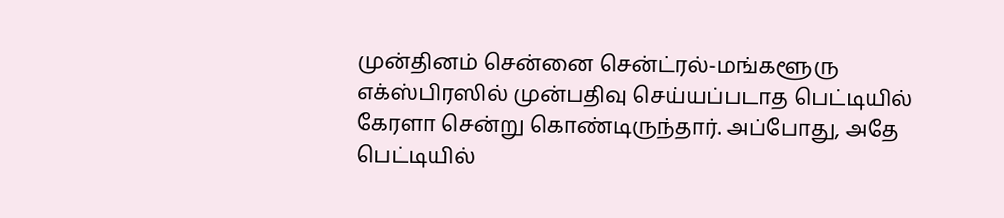முன்தினம் சென்னை சென்ட்ரல்-மங்களூரு எக்ஸ்பிரஸில் முன்பதிவு செய்யப்படாத பெட்டியில் கேரளா சென்று கொண்டிருந்தார். அப்போது, அதே பெட்டியில்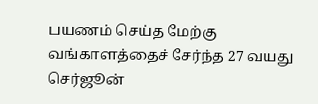பயணம் செய்த மேற்கு வங்காளத்தைச் சேர்ந்த 27 வயது செர்ஜூன்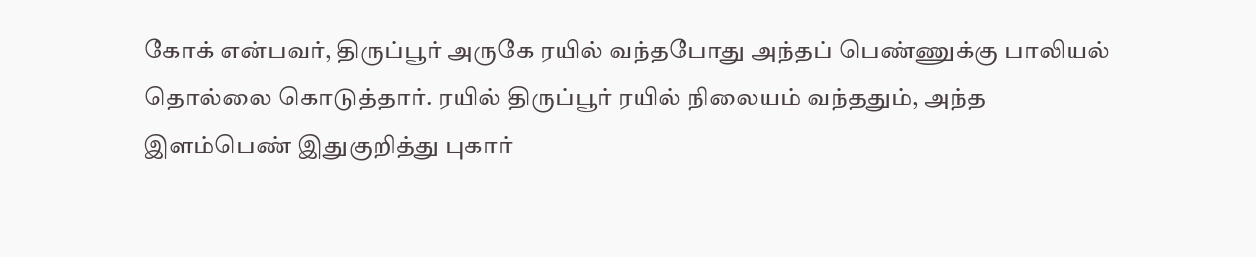கோக் என்பவர், திருப்பூர் அருகே ரயில் வந்தபோது அந்தப் பெண்ணுக்கு பாலியல் தொல்லை கொடுத்தார். ரயில் திருப்பூர் ரயில் நிலையம் வந்ததும், அந்த இளம்பெண் இதுகுறித்து புகார்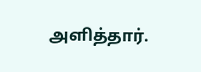அளித்தார்.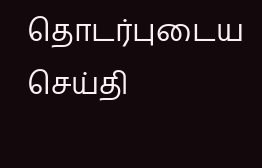தொடர்புடைய செய்தி